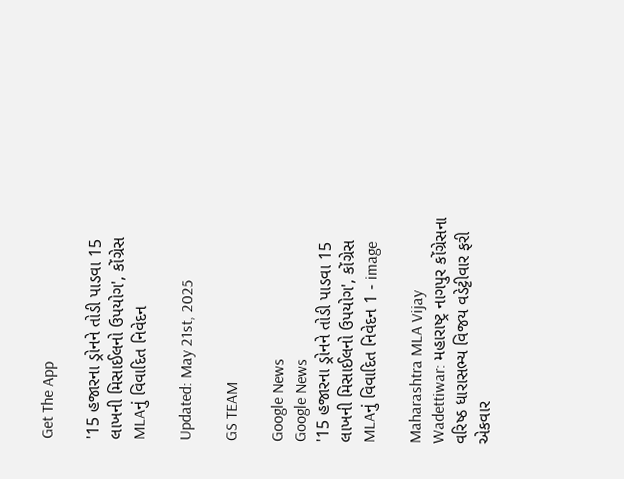Get The App

'15 હજારના ડ્રોનને તોડી પાડવા 15 લાખની મિસાઈલનો ઉપયોગ', કોંગ્રેસ MLAનું વિવાદિત નિવેદન

Updated: May 21st, 2025

GS TEAM

Google News
Google News
'15 હજારના ડ્રોનને તોડી પાડવા 15 લાખની મિસાઈલનો ઉપયોગ', કોંગ્રેસ MLAનું વિવાદિત નિવેદન 1 - image

Maharashtra MLA Vijay Wadettiwar: મહારાષ્ટ્ર નાગપુર કોંગ્રેસના વરિષ્ઠ ધારાસભ્ય વિજય વડેટ્ટીવાર ફરી એકવાર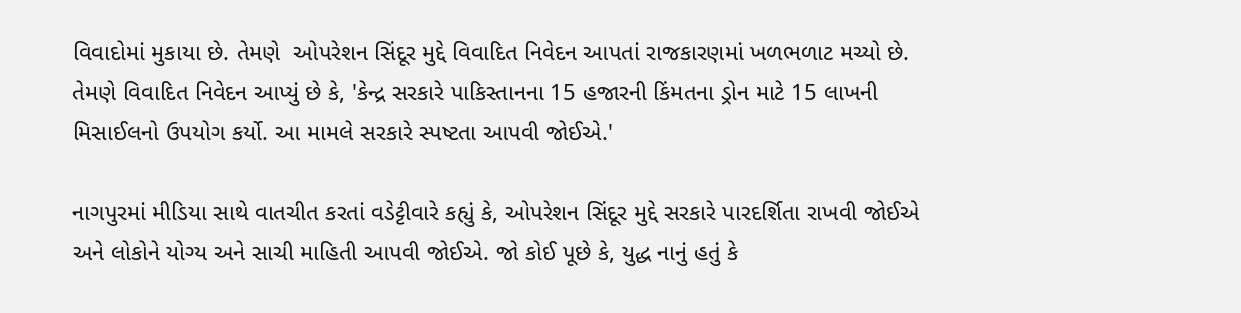વિવાદોમાં મુકાયા છે. તેમણે  ઓપરેશન સિંદૂર મુદ્દે વિવાદિત નિવેદન આપતાં રાજકારણમાં ખળભળાટ મચ્યો છે.  તેમણે વિવાદિત નિવેદન આપ્યું છે કે, 'કેન્દ્ર સરકારે પાકિસ્તાનના 15 હજારની કિંમતના ડ્રોન માટે 15 લાખની મિસાઈલનો ઉપયોગ કર્યો. આ મામલે સરકારે સ્પષ્ટતા આપવી જોઈએ.'

નાગપુરમાં મીડિયા સાથે વાતચીત કરતાં વડેટ્ટીવારે કહ્યું કે, ઓપરેશન સિંદૂર મુદ્દે સરકારે પારદર્શિતા રાખવી જોઈએ અને લોકોને યોગ્ય અને સાચી માહિતી આપવી જોઈએ. જો કોઈ પૂછે કે, યુદ્ધ નાનું હતું કે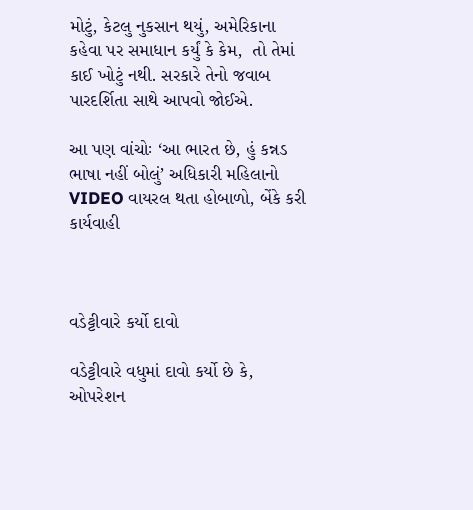મોટું, કેટલુ નુકસાન થયું, અમેરિકાના કહેવા પર સમાધાન કર્યું કે કેમ,  તો તેમાં કાઈ ખોટું નથી. સરકારે તેનો જવાબ પારદર્શિતા સાથે આપવો જોઈએ.

આ પણ વાંચોઃ ‘આ ભારત છે, હું કન્નડ ભાષા નહીં બોલું’ અધિકારી મહિલાનો VIDEO વાયરલ થતા હોબાળો, બેંકે કરી કાર્યવાહી



વડેટ્ટીવારે કર્યો દાવો

વડેટ્ટીવારે વધુમાં દાવો કર્યો છે કે, ઓપરેશન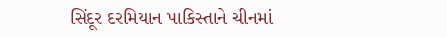સિંદૂર દરમિયાન પાકિસ્તાને ચીનમાં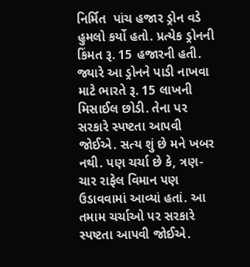નિર્મિત  પાંચ હજાર ડ્રોન વડે હુમલો કર્યો હતો. પ્રત્યેક ડ્રોનની કિંમત રૂ. 15 હજારની હતી. જ્યારે આ ડ્રોનને પાડી નાખવા માટે ભારતે રૂ. 15 લાખની મિસાઈલ છોડી. તેના પર સરકારે સ્પષ્ટતા આપવી જોઈએ. સત્ય શું છે મને ખબર નથી. પણ ચર્ચા છે કે, ત્રણ-ચાર રાફેલ વિમાન પણ ઉડાવવામાં આવ્યાં હતાં. આ તમામ ચર્ચાઓ પર સરકારે સ્પષ્ટતા આપવી જોઈએ.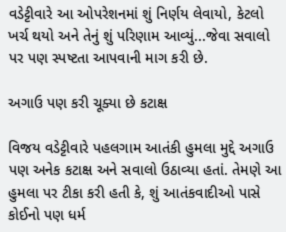વડેટ્ટીવારે આ ઓપરેશનમાં શું નિર્ણય લેવાયો, કેટલો ખર્ચ થયો અને તેનું શું પરિણામ આવ્યું...જેવા સવાલો પર પણ સ્પષ્ટતા આપવાની માગ કરી છે.

અગાઉ પણ કરી ચૂક્યા છે કટાક્ષ

વિજય વડેટ્ટીવારે પહલગામ આતંકી હુમલા મુદ્દે અગાઉ પણ અનેક કટાક્ષ અને સવાલો ઉઠાવ્યા હતાં. તેમણે આ હુમલા પર ટીકા કરી હતી કે, શું આતંકવાદીઓ પાસે કોઈનો પણ ધર્મ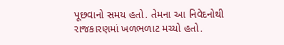પૂછવાનો સમય હતો. તેમના આ નિવેદનોથી રાજકારણમાં ખળભળાટ મચ્યો હતો.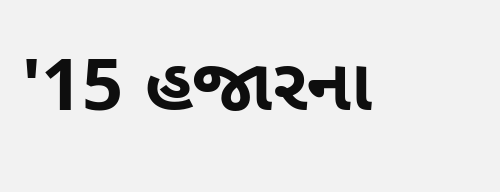'15 હજારના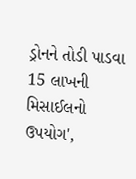ડ્રોનને તોડી પાડવા 15 લાખની મિસાઈલનો ઉપયોગ',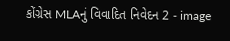કોંગ્રેસ MLAનું વિવાદિત નિવેદન 2 - image